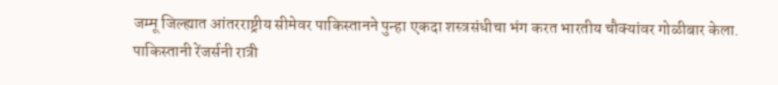जम्मू जिल्ह्यात आंतरराष्ट्रीय सीमेवर पाकिस्तानने पुन्हा एकदा शस्त्रसंधीचा भंग करत भारतीय चौक्यांवर गोळीबार केला.
पाकिस्तानी रेंजर्सनी रात्री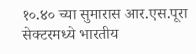१०.४० च्या सुमारास आर.एस.पूरा सेक्टरमध्ये भारतीय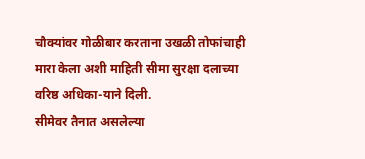चौक्यांवर गोळीबार करताना उखळी तोफांचाही मारा केला अशी माहिती सीमा सुरक्षा दलाच्या वरिष्ठ अधिका-याने दिली.
सीमेवर तैनात असलेल्या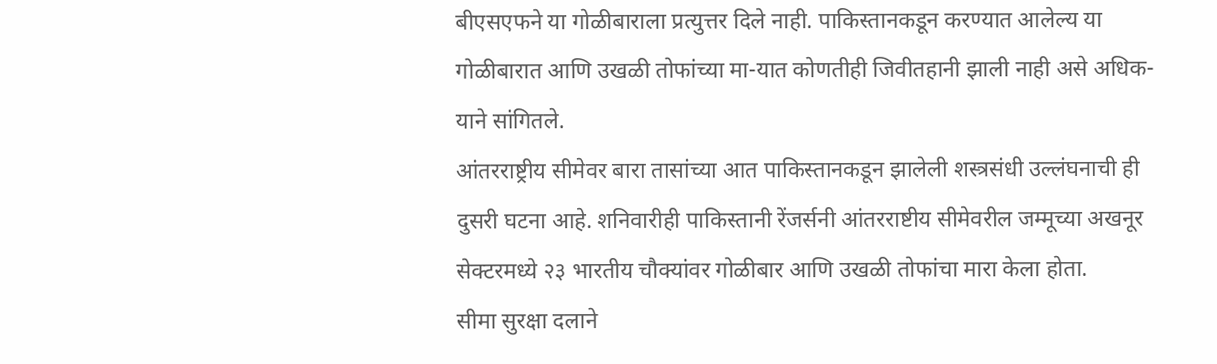बीएसएफने या गोळीबाराला प्रत्युत्तर दिले नाही. पाकिस्तानकडून करण्यात आलेल्य या गोळीबारात आणि उखळी तोफांच्या मा-यात कोणतीही जिवीतहानी झाली नाही असे अधिक-याने सांगितले.
आंतरराष्ट्रीय सीमेवर बारा तासांच्या आत पाकिस्तानकडून झालेली शस्त्रसंधी उल्लंघनाची ही दुसरी घटना आहे. शनिवारीही पाकिस्तानी रेंजर्सनी आंतरराष्टीय सीमेवरील जम्मूच्या अखनूर सेक्टरमध्ये २३ भारतीय चौक्यांवर गोळीबार आणि उखळी तोफांचा मारा केला होता.
सीमा सुरक्षा दलाने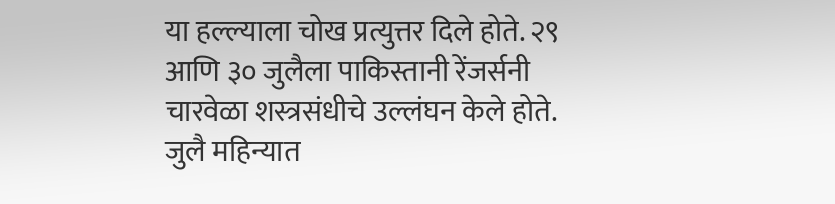या हल्ल्याला चोख प्रत्युत्तर दिले होते. २९ आणि ३० जुलैला पाकिस्तानी रेंजर्सनी चारवेळा शस्त्रसंधीचे उल्लंघन केले होते. जुलै महिन्यात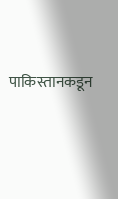पाकिस्तानकडून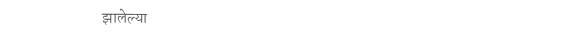झालेल्या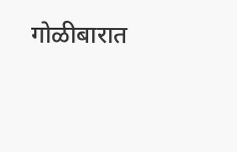गोळीबारात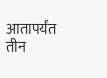आतापर्यंत तीन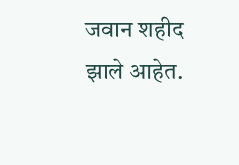जवान शहीद झाले आहेत.